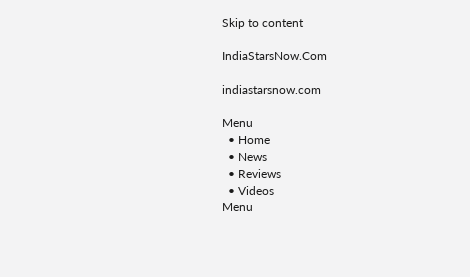Skip to content

IndiaStarsNow.Com

indiastarsnow.com

Menu
  • Home
  • News
  • Reviews
  • Videos
Menu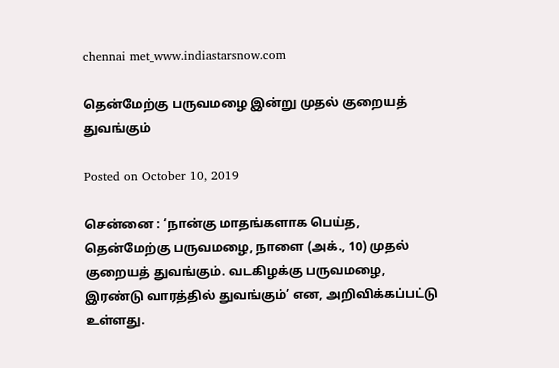chennai met_www.indiastarsnow.com

தென்மேற்கு பருவமழை இன்று முதல் குறையத் துவங்கும்

Posted on October 10, 2019

சென்னை : ‘நான்கு மாதங்களாக பெய்த, தென்மேற்கு பருவமழை, நாளை (அக்., 10) முதல் குறையத் துவங்கும். வடகிழக்கு பருவமழை, இரண்டு வாரத்தில் துவங்கும்’ என, அறிவிக்கப்பட்டு உள்ளது.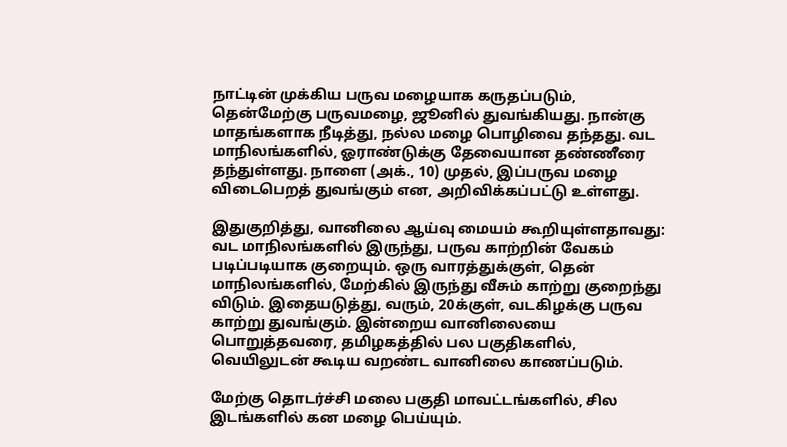நாட்டின் முக்கிய பருவ மழையாக கருதப்படும், தென்மேற்கு பருவமழை, ஜூனில் துவங்கியது. நான்கு மாதங்களாக நீடித்து, நல்ல மழை பொழிவை தந்தது. வட மாநிலங்களில், ஓராண்டுக்கு தேவையான தண்ணீரை தந்துள்ளது. நாளை (அக்., 10) முதல், இப்பருவ மழை விடைபெறத் துவங்கும் என, அறிவிக்கப்பட்டு உள்ளது.

இதுகுறித்து, வானிலை ஆய்வு மையம் கூறியுள்ளதாவது: வட மாநிலங்களில் இருந்து, பருவ காற்றின் வேகம் படிப்படியாக குறையும். ஒரு வாரத்துக்குள், தென் மாநிலங்களில், மேற்கில் இருந்து வீசும் காற்று குறைந்து விடும். இதையடுத்து, வரும், 20க்குள், வடகிழக்கு பருவ காற்று துவங்கும். இன்றைய வானிலையை பொறுத்தவரை, தமிழகத்தில் பல பகுதிகளில், வெயிலுடன் கூடிய வறண்ட வானிலை காணப்படும்.

மேற்கு தொடர்ச்சி மலை பகுதி மாவட்டங்களில், சில இடங்களில் கன மழை பெய்யும்.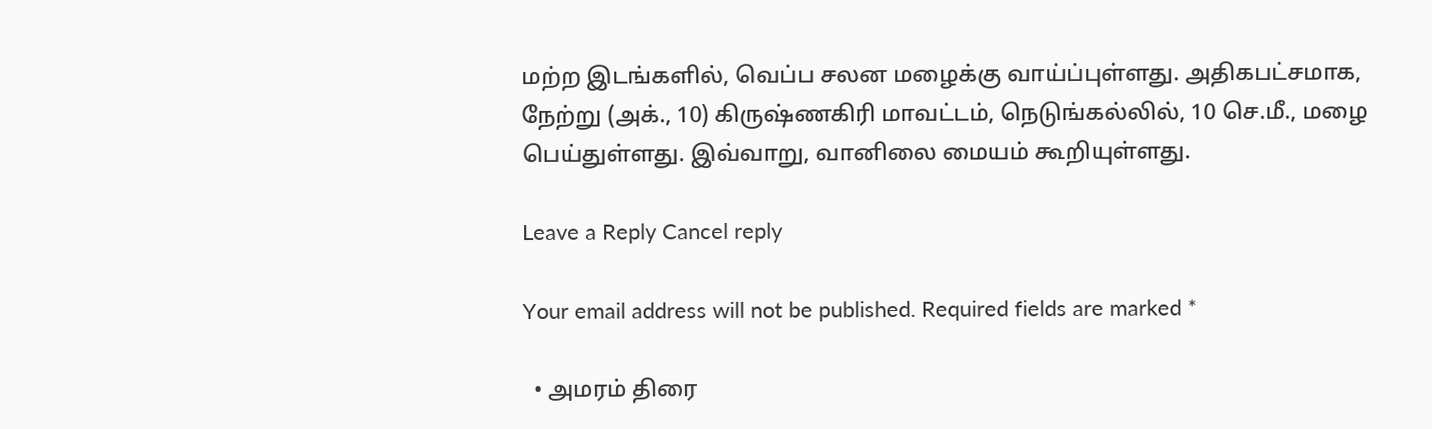மற்ற இடங்களில், வெப்ப சலன மழைக்கு வாய்ப்புள்ளது. அதிகபட்சமாக, நேற்று (அக்., 10) கிருஷ்ணகிரி மாவட்டம், நெடுங்கல்லில், 10 செ.மீ., மழை பெய்துள்ளது. இவ்வாறு, வானிலை மையம் கூறியுள்ளது.

Leave a Reply Cancel reply

Your email address will not be published. Required fields are marked *

  • அமரம் திரை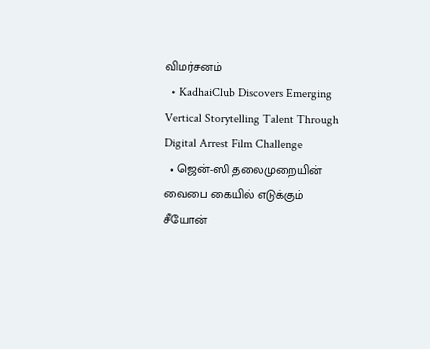விமர்சனம்
  • KadhaiClub Discovers Emerging Vertical Storytelling Talent Through Digital Arrest Film Challenge
  • ஜென்-ஸி தலைமுறையின் வைபை கையில் எடுக்கும் சீயோன்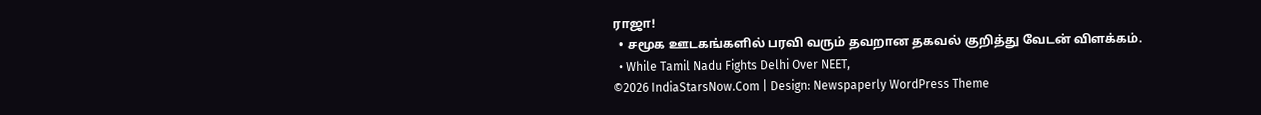ராஜா!
  • சமூக ஊடகங்களில் பரவி வரும் தவறான தகவல் குறித்து வேடன் விளக்கம்.
  • While Tamil Nadu Fights Delhi Over NEET,
©2026 IndiaStarsNow.Com | Design: Newspaperly WordPress Theme